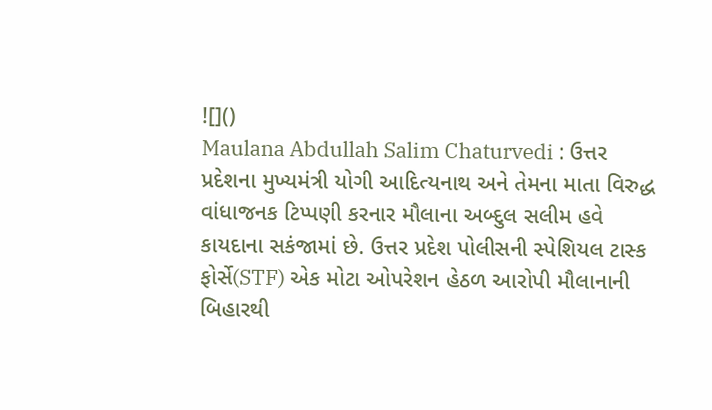![]()
Maulana Abdullah Salim Chaturvedi : ઉત્તર પ્રદેશના મુખ્યમંત્રી યોગી આદિત્યનાથ અને તેમના માતા વિરુદ્ધ વાંધાજનક ટિપ્પણી કરનાર મૌલાના અબ્દુલ સલીમ હવે કાયદાના સકંજામાં છે. ઉત્તર પ્રદેશ પોલીસની સ્પેશિયલ ટાસ્ક ફોર્સે(STF) એક મોટા ઓપરેશન હેઠળ આરોપી મૌલાનાની બિહારથી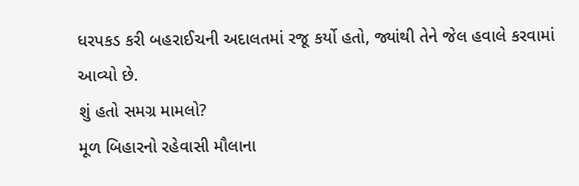ધરપકડ કરી બહરાઈચની અદાલતમાં રજૂ કર્યો હતો, જ્યાંથી તેને જેલ હવાલે કરવામાં આવ્યો છે.
શું હતો સમગ્ર મામલો?
મૂળ બિહારનો રહેવાસી મૌલાના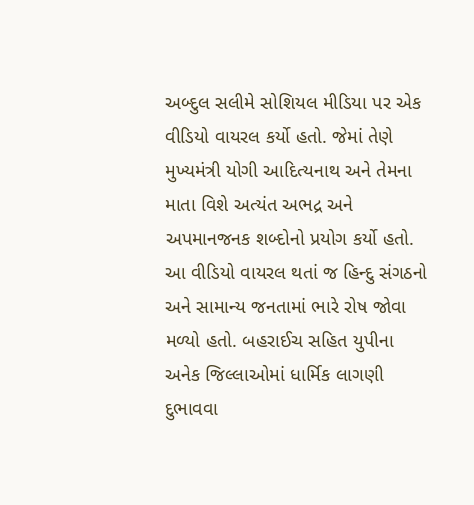અબ્દુલ સલીમે સોશિયલ મીડિયા પર એક વીડિયો વાયરલ કર્યો હતો. જેમાં તેણે મુખ્યમંત્રી યોગી આદિત્યનાથ અને તેમના માતા વિશે અત્યંત અભદ્ર અને અપમાનજનક શબ્દોનો પ્રયોગ કર્યો હતો. આ વીડિયો વાયરલ થતાં જ હિન્દુ સંગઠનો અને સામાન્ય જનતામાં ભારે રોષ જોવા મળ્યો હતો. બહરાઈચ સહિત યુપીના અનેક જિલ્લાઓમાં ધાર્મિક લાગણી દુભાવવા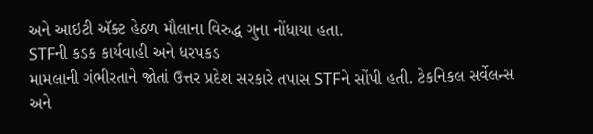અને આઇટી ઍક્ટ હેઠળ મૌલાના વિરુદ્ધ ગુના નોંધાયા હતા.
STFની કડક કાર્યવાહી અને ધરપકડ
મામલાની ગંભીરતાને જોતાં ઉત્તર પ્રદેશ સરકારે તપાસ STFને સોંપી હતી. ટેકનિકલ સર્વેલન્સ અને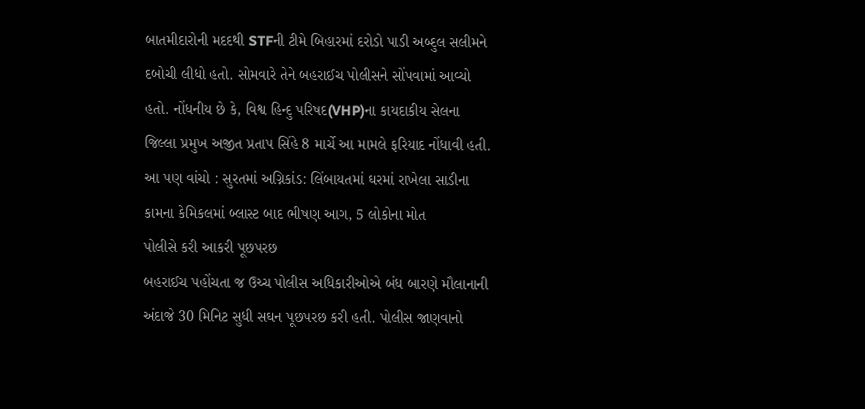બાતમીદારોની મદદથી STFની ટીમે બિહારમાં દરોડો પાડી અબ્દુલ સલીમને દબોચી લીધો હતો. સોમવારે તેને બહરાઈચ પોલીસને સોંપવામાં આવ્યો હતો. નોંધનીય છે કે, વિશ્વ હિન્દુ પરિષદ(VHP)ના કાયદાકીય સેલના જિલ્લા પ્રમુખ અજીત પ્રતાપ સિંહે 8 માર્ચે આ મામલે ફરિયાદ નોંધાવી હતી.
આ પણ વાંચો : સુરતમાં અગ્નિકાંડ: લિંબાયતમાં ઘરમાં રાખેલા સાડીના કામના કેમિકલમાં બ્લાસ્ટ બાદ ભીષણ આગ, 5 લોકોના મોત
પોલીસે કરી આકરી પૂછપરછ
બહરાઈચ પહોંચતા જ ઉચ્ચ પોલીસ અધિકારીઓએ બંધ બારણે મૌલાનાની અંદાજે 30 મિનિટ સુધી સઘન પૂછપરછ કરી હતી. પોલીસ જાણવાનો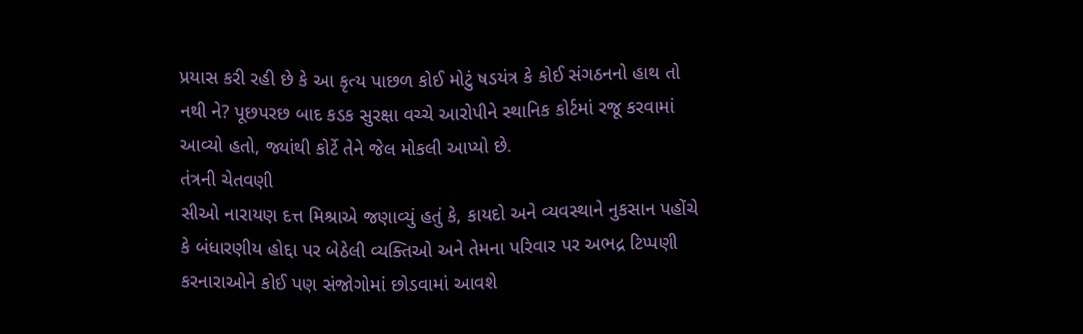પ્રયાસ કરી રહી છે કે આ કૃત્ય પાછળ કોઈ મોટું ષડયંત્ર કે કોઈ સંગઠનનો હાથ તો નથી ને? પૂછપરછ બાદ કડક સુરક્ષા વચ્ચે આરોપીને સ્થાનિક કોર્ટમાં રજૂ કરવામાં આવ્યો હતો, જ્યાંથી કોર્ટે તેને જેલ મોકલી આપ્યો છે.
તંત્રની ચેતવણી
સીઓ નારાયણ દત્ત મિશ્રાએ જણાવ્યું હતું કે, કાયદો અને વ્યવસ્થાને નુકસાન પહોંચે કે બંધારણીય હોદ્દા પર બેઠેલી વ્યક્તિઓ અને તેમના પરિવાર પર અભદ્ર ટિપ્પણી કરનારાઓને કોઈ પણ સંજોગોમાં છોડવામાં આવશે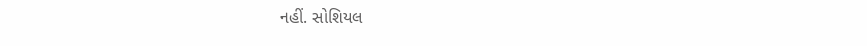નહીં. સોશિયલ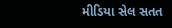મીડિયા સેલ સતત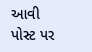આવી પોસ્ટ પર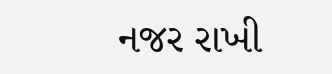નજર રાખી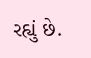રહ્યું છે.